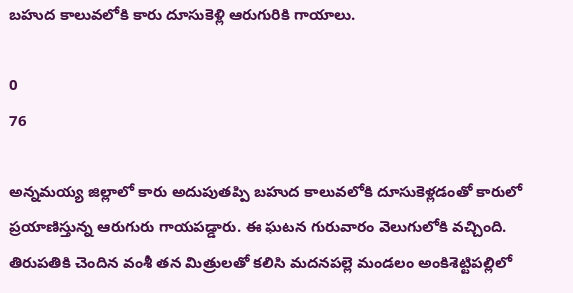బహుద కాలువలోకి కారు దూసుకెళ్లి ఆరుగురికి గాయాలు.

0
76

అన్నమయ్య జిల్లాలో కారు అదుపుతప్పి బహుద కాలువలోకి దూసుకెళ్లడంతో కారులో ప్రయాణిస్తున్న ఆరుగురు గాయపడ్డారు. ఈ ఘటన గురువారం వెలుగులోకి వచ్చింది. తిరుపతికి చెందిన వంశీ తన మిత్రులతో కలిసి మదనపల్లె మండలం అంకిశెట్టిపల్లిలో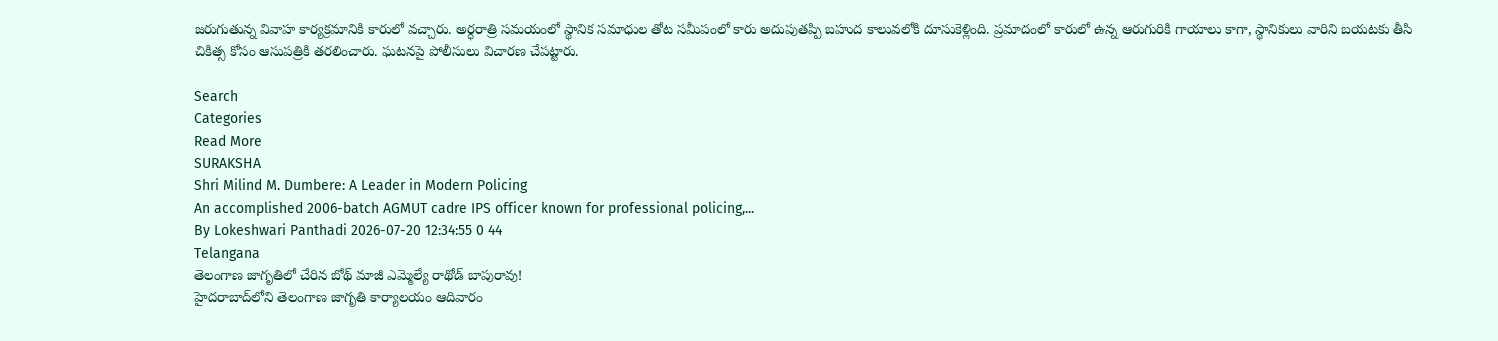జరుగుతున్న వివాహ కార్యక్రమానికి కారులో వచ్చారు. అర్ధరాత్రి సమయంలో స్థానిక సమాధుల తోట సమీపంలో కారు అదుపుతప్పి బహుద కాలువలోకి దూసుకెళ్లింది. ప్రమాదంలో కారులో ఉన్న ఆరుగురికి గాయాలు కాగా, స్థానికులు వారిని బయటకు తీసి చికిత్స కోసం ఆసుపత్రికి తరలించారు. ఘటనపై పోలీసులు విచారణ చేపట్టారు.

Search
Categories
Read More
SURAKSHA
Shri Milind M. Dumbere: A Leader in Modern Policing
An accomplished 2006-batch AGMUT cadre IPS officer known for professional policing,...
By Lokeshwari Panthadi 2026-07-20 12:34:55 0 44
Telangana
తెలంగాణ జాగృతిలో చేరిన బోథ్ మాజీ ఎమ్మెల్యే రాథోడ్ బాపురావు!
హైదరాబాద్‌లోని తెలంగాణ జాగృతి కార్యాలయం ఆదివారం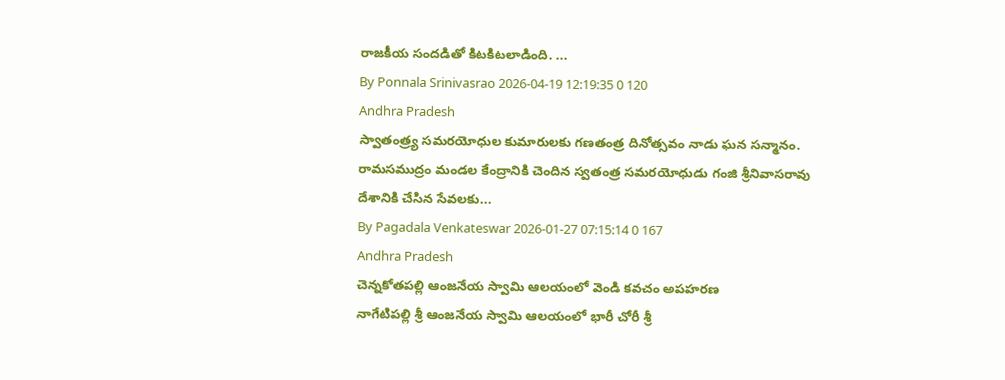రాజకీయ సందడితో కిటకిటలాడింది. ...
By Ponnala Srinivasrao 2026-04-19 12:19:35 0 120
Andhra Pradesh
స్వాతంత్ర్య సమరయోధుల కుమారులకు గణతంత్ర దినోత్సవం నాడు ఘన సన్మానం.
రామసముద్రం మండల కేంద్రానికి చెందిన స్వతంత్ర సమరయోధుడు గంజి శ్రీనివాసరావు దేశానికి చేసిన సేవలకు...
By Pagadala Venkateswar 2026-01-27 07:15:14 0 167
Andhra Pradesh
చెన్నకోతపల్లి ఆంజనేయ స్వామి ఆలయంలో వెండి కవచం అపహరణ
నాగేటిపల్లి శ్రీ ఆంజనేయ స్వామి ఆలయంలో భారీ చోరీ శ్రీ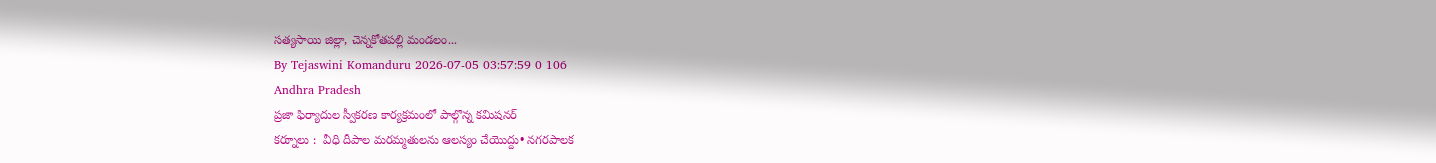సత్యసాయి జిల్లా, చెన్నకోతపల్లి మండలం...
By Tejaswini Komanduru 2026-07-05 03:57:59 0 106
Andhra Pradesh
ప్రజా ఫిర్యాదుల స్వీకరణ కార్యక్రమంలో పాల్గొన్న కమిషనర్
కర్నూలు :  వీధి దీపాల మరమ్మతులను ఆలస్యం చేయొద్దు• నగరపాలక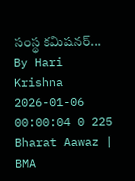సంస్థ కమిషనర్...
By Hari Krishna 2026-01-06 00:00:04 0 225
Bharat Aawaz | BMA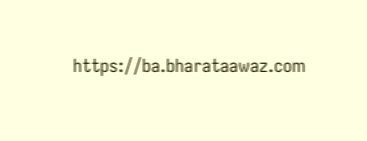https://ba.bharataawaz.com